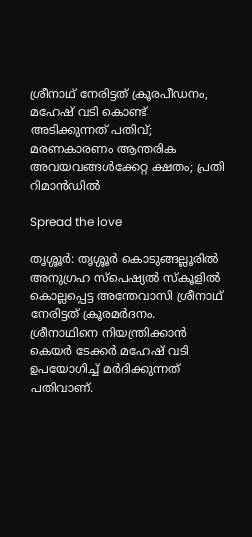ശ്രീനാഥ് നേരിട്ടത് ക്രൂരപീഡനം, മഹേഷ് വടി കൊണ്ട് അടിക്കുന്നത് പതിവ്; മരണകാരണം ആന്തരിക അവയവങ്ങള്‍ക്കേറ്റ ക്ഷതം; പ്രതി റിമാൻഡില്‍

Spread the love

തൃശ്ശൂർ: തൃശ്ശൂർ കൊടുങ്ങല്ലൂരില്‍ അനുഗ്രഹ സ്പെഷ്യല്‍ സ്കൂളില്‍ കൊല്ലപ്പെട്ട അന്തേവാസി ശ്രീനാഥ് നേരിട്ടത് ക്രൂരമർദനം. ശ്രീനാഥിനെ നിയന്ത്രിക്കാൻ കെയർ ടേക്കർ മഹേഷ് വടി ഉപയോഗിച്ച്‌ മർദിക്കുന്നത് പതിവാണ്.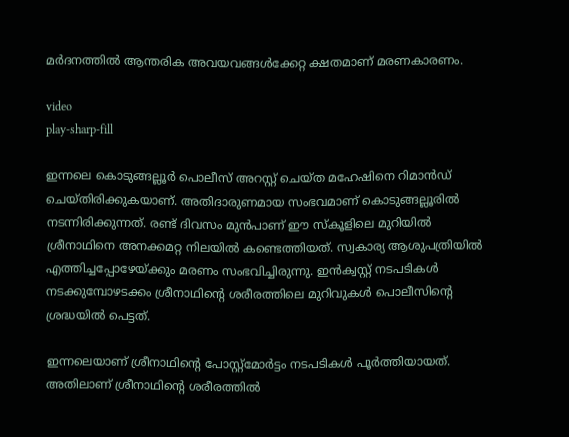മർദനത്തില്‍ ആന്തരിക അവയവങ്ങള്‍ക്കേറ്റ ക്ഷതമാണ് മരണകാരണം.

video
play-sharp-fill

ഇന്നലെ കൊടുങ്ങല്ലൂർ പൊലീസ് അറസ്റ്റ് ചെയ്ത മഹേഷിനെ റിമാൻഡ് ചെയ്തിരിക്കുകയാണ്. അതിദാരുണമായ സംഭവമാണ് കൊടുങ്ങല്ലൂരില്‍ നടന്നിരിക്കുന്നത്. രണ്ട് ദിവസം മുൻപാണ് ഈ സ്കൂളിലെ മുറിയില്‍ ശ്രീനാഥിനെ അനക്കമറ്റ നിലയില്‍ കണ്ടെത്തിയത്. സ്വകാര്യ ആശുപത്രിയില്‍ എത്തിച്ചപ്പോഴേയ്ക്കും മരണം സംഭവിച്ചിരുന്നു. ഇൻക്വസ്റ്റ് നടപടികള്‍ നടക്കുമ്പോഴടക്കം ശ്രീനാഥിന്റെ ശരീരത്തിലെ മുറിവുകള്‍ പൊലീസിന്റെ ശ്രദ്ധയില്‍ പെട്ടത്.

ഇന്നലെയാണ് ശ്രീനാഥിന്റെ പോസ്റ്റ്മോർട്ടം നടപടികള്‍ പൂർത്തിയായത്. അതിലാണ് ശ്രീനാഥിന്റെ ശരീരത്തില്‍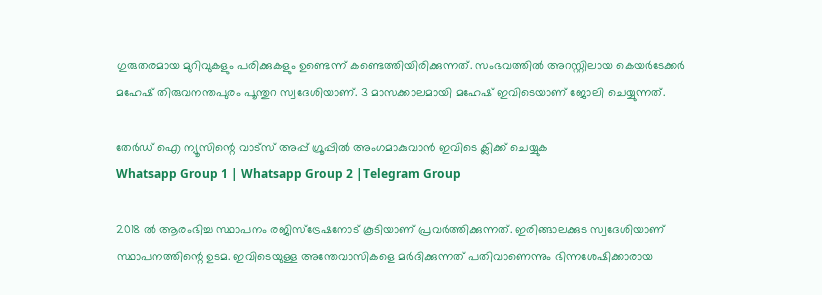ഗുരുതരമായ മുറിവുകളും പരിക്കുകളും ഉണ്ടെന്ന് കണ്ടെത്തിയിരിക്കുന്നത്. സംഭവത്തില്‍ അറസ്റ്റിലായ കെയർടേക്കർ മഹേഷ് തിരുവനന്തപുരം പൂന്തുറ സ്വദേശിയാണ്. 3 മാസക്കാലമായി മഹേഷ് ഇവിടെയാണ് ജോലി ചെയ്യുന്നത്.

തേർഡ് ഐ ന്യൂസിന്റെ വാട്സ് അപ്പ് ഗ്രൂപ്പിൽ അംഗമാകുവാൻ ഇവിടെ ക്ലിക്ക് ചെയ്യുക
Whatsapp Group 1 | Whatsapp Group 2 |Telegram Group

2018 ല്‍ ആരംഭിച്ച സ്ഥാപനം രജിസ്ട്രേഷനോട് കൂടിയാണ് പ്രവർത്തിക്കുന്നത്. ഇരിങ്ങാലക്കുട സ്വദേശിയാണ് സ്ഥാപനത്തിന്റെ ഉടമ. ഇവിടെയുള്ള അന്തേവാസികളെ മർദിക്കുന്നത് പതിവാണെന്നും ഭിന്നശേഷിക്കാരായ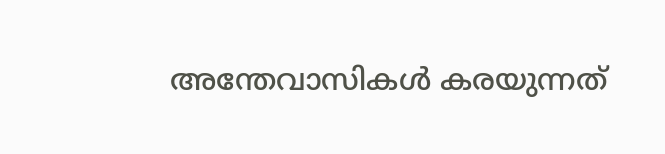അന്തേവാസികള്‍ കരയുന്നത്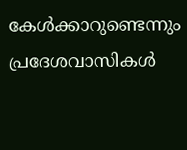കേള്‍ക്കാറുണ്ടെന്നും പ്രദേശവാസികള്‍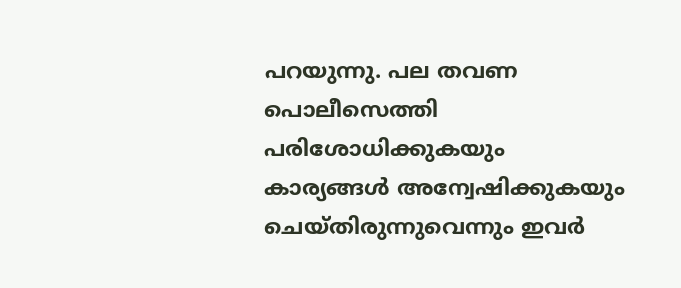പറയുന്നു. പല തവണ പൊലീസെത്തി പരിശോധിക്കുകയും കാര്യങ്ങള്‍ അന്വേഷിക്കുകയും ചെയ്തിരുന്നുവെന്നും ഇവർ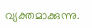വ്യക്തമാക്കുന്നു.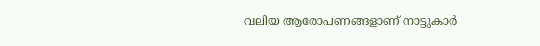വലിയ ആരോപണങ്ങളാണ് നാട്ടുകാർ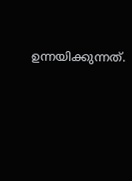ഉന്നയിക്കുന്നത്.